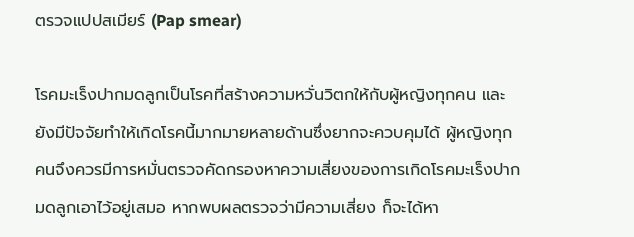ตรวจแปปสเมียร์ (Pap smear)

โรคมะเร็งปากมดลูกเป็นโรคที่สร้างความหวั่นวิตกให้กับผู้หญิงทุกคน และยังมีปัจจัยทำให้เกิดโรคนี้มากมายหลายด้านซึ่งยากจะควบคุมได้ ผู้หญิงทุกคนจึงควรมีการหมั่นตรวจคัดกรองหาความเสี่ยงของการเกิดโรคมะเร็งปากมดลูกเอาไว้อยู่เสมอ หากพบผลตรวจว่ามีความเสี่ยง ก็จะได้หา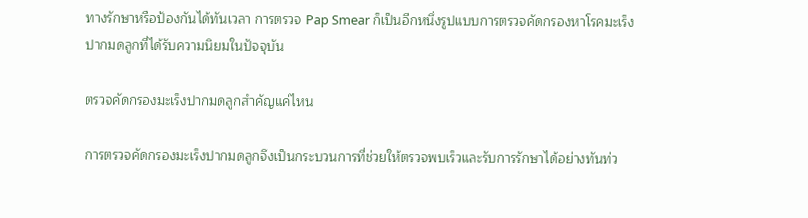ทางรักษาหรือป้องกันได้ทันเวลา การตรวจ Pap Smear ก็เป็นอีกหนึ่งรูปแบบการตรวจคัดกรองหาโรคมะเร็งปากมดลูกที่ได้รับความนิยมในปัจจุบัน

ตรวจคัดกรองมะเร็งปากมดลูกสำคัญแค่ไหน

การตรวจคัดกรองมะเร็งปากมดลูกจึงเป็นกระบวนการที่ช่วยให้ตรวจพบเร็วและรับการรักษาได้อย่างทันท่ว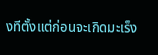งทีตั้งแต่ก่อนจะเกิดมะเร็ง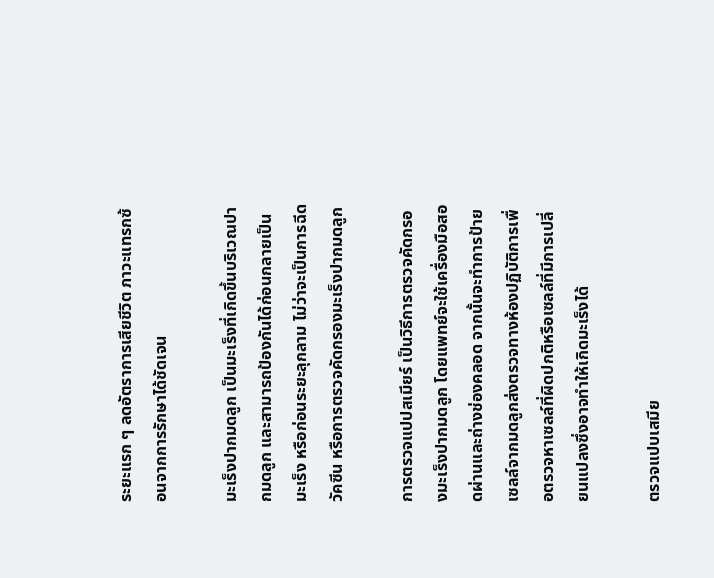ระยะแรก ๆ ลดอัตราการเสียชีวิต ภาวะแทรกซ้อนจากการรักษาได้ชัดเจน

มะเร็งปากมดลูก เป็นมะเร็งที่เกิดขึ้นบริเวณปากมดลูก และสามารถป้องกันได้ก่อนกลายเป็นมะเร็ง หรือก่อนระยะลุกลาม ไม่ว่าจะเป็นการฉีดวัคซีน หรือการตรวจคัดกรองมะเร็งปากมดลูก

การตรวจแปปสเมียร์ เป็นวิธีการตรวจคัดกรองมะเร็งปากมดลูก โดยแพทย์จะใช้เครื่องมือสอดผ่านและถ่างช่องคลอด จากนั้นจะทำการป้ายเซลล์จากมดลูกส่งตรวจทางห้องปฏิบัติการเพื่อตรวจหาเซลล์ที่ผิดปกติหรือเซลล์ที่มีการเปลี่ยนแปลงซึ่งอาจทำให้เกิดมะเร็งได้

ตรวจแปบเสมีย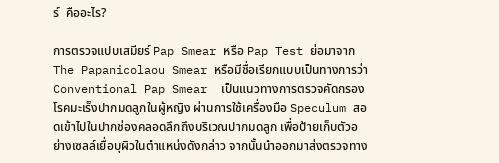ร์  คืออะไร?

การตรวจแปบเสมียร์ Pap Smear หรือ Pap Test ย่อมาจาก The Papanicolaou Smear หรือมีชื่อเรียกแบบเป็นทางการว่า Conventional Pap Smear  เป็นแนวทางการตรวจคัดกรองโรคมะเร็งปากมดลูกในผู้หญิง ผ่านการใช้เครื่องมือ Speculum สอดเข้าไปในปากช่องคลอดลึกถึงบริเวณปากมดลูก เพื่อป้ายเก็บตัวอย่างเซลล์เยื่อบุผิวในตำแหน่งดังกล่าว จากนั้นนำออกมาส่งตรวจทาง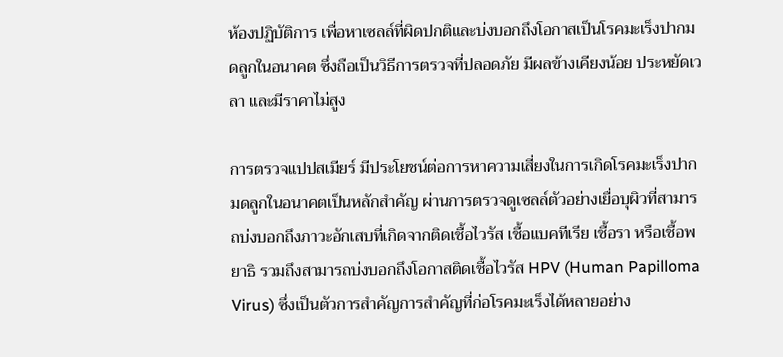ห้องปฏิบัติการ เพื่อหาเซลล์ที่ผิดปกติและบ่งบอกถึงโอกาสเป็นโรคมะเร็งปากมดลูกในอนาคต ซึ่งถือเป็นวิธีการตรวจที่ปลอดภัย มีผลข้างเคียงน้อย ประหยัดเวลา และมีราคาไม่สูง

การตรวจแปปสเมียร์ มีประโยชน์ต่อการหาความเสี่ยงในการเกิดโรคมะเร็งปากมดลูกในอนาคตเป็นหลักสำคัญ ผ่านการตรวจดูเซลล์ตัวอย่างเยื่อบุผิวที่สามารถบ่งบอกถึงภาวะอักเสบที่เกิดจากติดเชื้อไวรัส เชื้อแบคทีเรีย เชื้อรา หรือเชื้อพยาธิ รวมถึงสามารถบ่งบอกถึงโอกาสติดเชื้อไวรัส HPV (Human Papilloma Virus) ซึ่งเป็นตัวการสำคัญการสำคัญที่ก่อโรคมะเร็งได้หลายอย่าง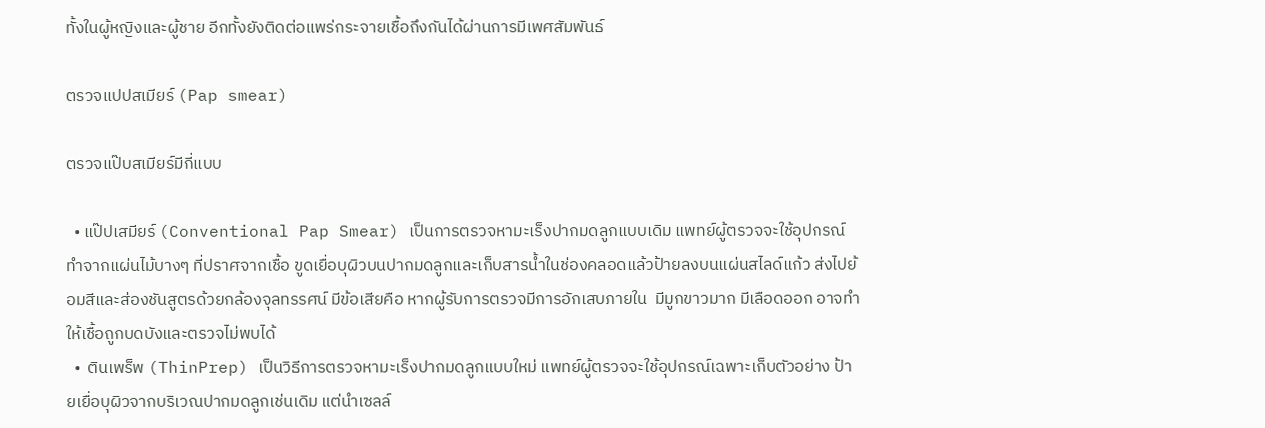ทั้งในผู้หญิงและผู้ชาย อีกทั้งยังติดต่อแพร่กระจายเชื้อถึงกันได้ผ่านการมีเพศสัมพันธ์

ตรวจแปปสเมียร์ (Pap smear)

ตรวจแป๊บสเมียร์มีกี่แบบ

  • แป๊ปเสมียร์ (Conventional Pap Smear) เป็นการตรวจหามะเร็งปากมดลูกแบบเดิม แพทย์ผู้ตรวจจะใช้อุปกรณ์ทำจากแผ่นไม้บางๆ ที่ปราศจากเชื้อ ขูดเยื่อบุผิวบนปากมดลูกและเก็บสารน้ำในช่องคลอดแล้วป้ายลงบนแผ่นสไลด์แก้ว ส่งไปย้อมสีและส่องชันสูตรด้วยกล้องจุลทรรศน์ มีข้อเสียคือ หากผู้รับการตรวจมีการอักเสบภายใน  มีมูกขาวมาก มีเลือดออก อาจทำให้เชื้อถูกบดบังและตรวจไม่พบได้
  •  ตินเพร็พ (ThinPrep) เป็นวิธีการตรวจหามะเร็งปากมดลูกแบบใหม่ แพทย์ผู้ตรวจจะใช้อุปกรณ์เฉพาะเก็บตัวอย่าง ป้ายเยื่อบุผิวจากบริเวณปากมดลูกเช่นเดิม แต่นำเซลล์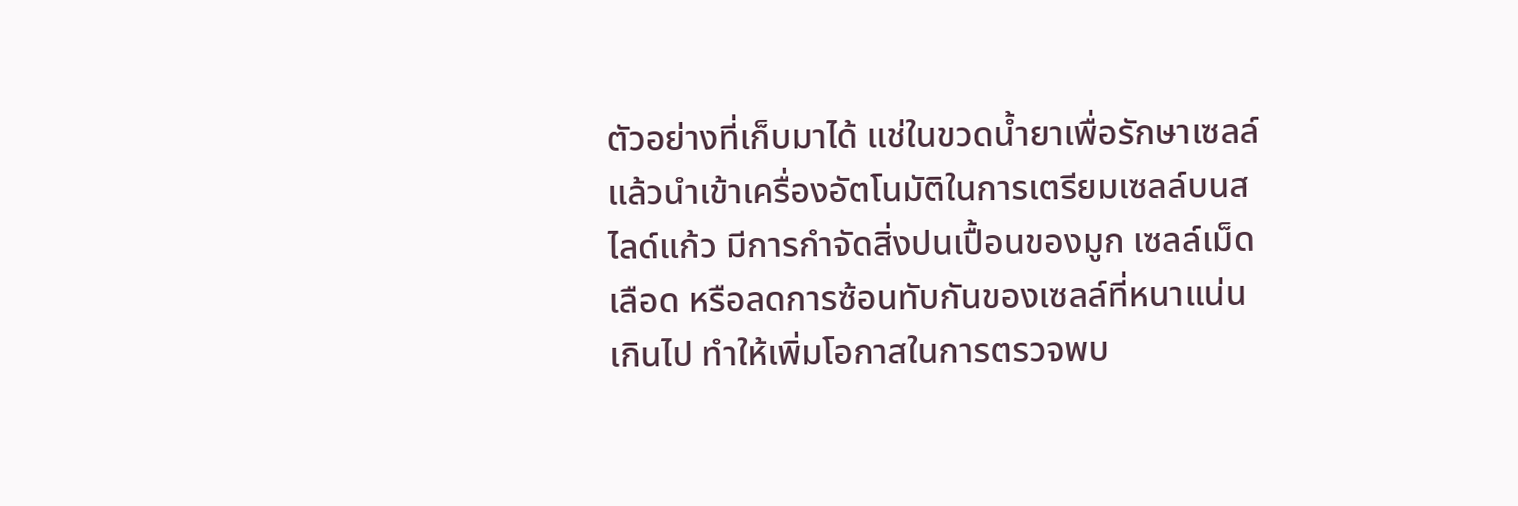ตัวอย่างที่เก็บมาได้ แช่ในขวดน้ำยาเพื่อรักษาเซลล์  แล้วนำเข้าเครื่องอัตโนมัติในการเตรียมเซลล์บนสไลด์แก้ว มีการกำจัดสิ่งปนเปื้อนของมูก เซลล์เม็ดเลือด หรือลดการซ้อนทับกันของเซลล์ที่หนาแน่นเกินไป ทำให้เพิ่มโอกาสในการตรวจพบ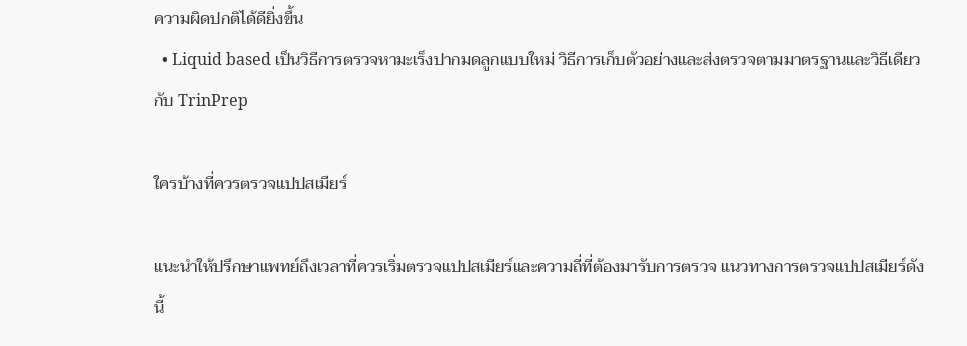ความผิดปกติได้ดียิ่งขึ้น
  • Liquid based เป็นวิธีการตรวจหามะเร็งปากมดลูกแบบใหม่ วิธีการเก็บตัวอย่างและส่งตรวจตามมาตรฐานและวิธีเดียวกับ TrinPrep

ใครบ้างที่ควรตรวจแปปสเมียร์

แนะนำให้ปรึกษาแพทย์ถึงเวลาที่ควรเริ่มตรวจแปปสเมียร์และความถี่ที่ต้องมารับการตรวจ แนวทางการตรวจแปปสเมียร์ดังนี้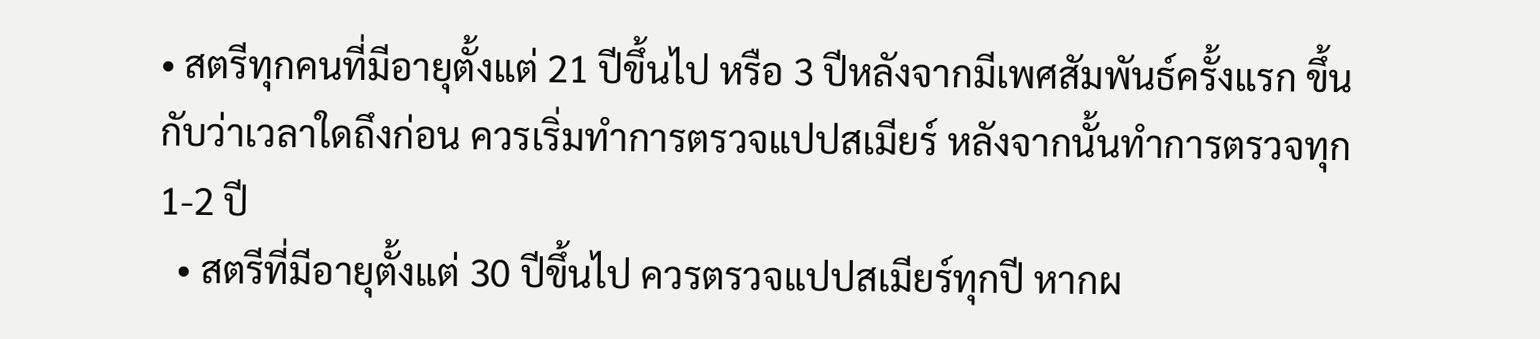• สตรีทุกคนที่มีอายุตั้งแต่ 21 ปีขึ้นไป หรือ 3 ปีหลังจากมีเพศสัมพันธ์ครั้งแรก ขึ้นกับว่าเวลาใดถึงก่อน ควรเริ่มทำการตรวจแปปสเมียร์ หลังจากนั้นทำการตรวจทุก 1-2 ปี
  • สตรีที่มีอายุตั้งแต่ 30 ปีขึ้นไป ควรตรวจแปปสเมียร์ทุกปี หากผ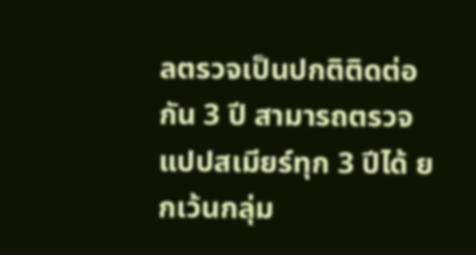ลตรวจเป็นปกติติดต่อกัน 3 ปี สามารถตรวจแปปสเมียร์ทุก 3 ปีได้ ยกเว้นกลุ่ม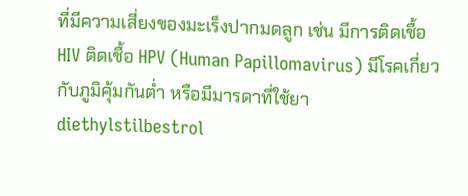ที่มีความเสี่ยงของมะเร็งปากมดลูก เช่น มีการติดเชื้อ HIV ติดเชื้อ HPV (Human Papillomavirus) มีโรคเกี่ยวกับภูมิคุ้มกันต่ำ หรือมีมารดาที่ใช้ยา diethylstilbestrol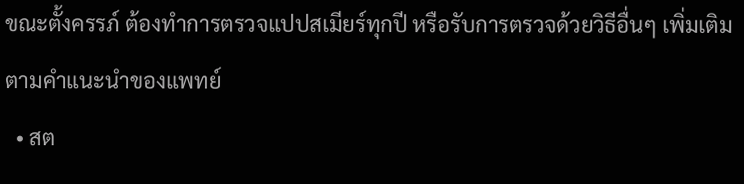ขณะตั้งครรภ์ ต้องทำการตรวจแปปสเมียร์ทุกปี หรือรับการตรวจด้วยวิธีอื่นๆ เพิ่มเติมตามคำแนะนำของแพทย์
  • สต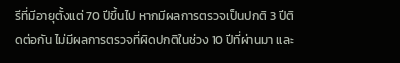รีที่มีอายุตั้งแต่ 70 ปีขึ้นไป หากมีผลการตรวจเป็นปกติ 3 ปีติดต่อกัน ไม่มีผลการตรวจที่ผิดปกติในช่วง 10 ปีที่ผ่านมา และ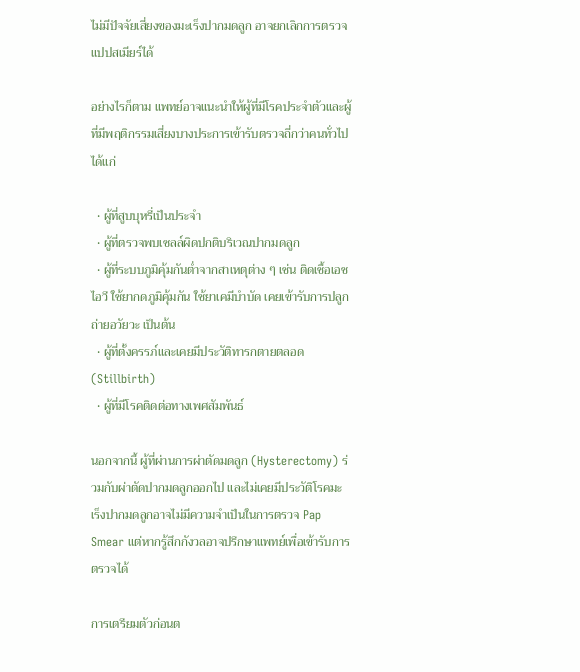ไม่มีปัจจัยเสี่ยงของมะเร็งปากมดลูก อาจยกเลิกการตรวจแปปสเมียร์ได้

อย่างไรก็ตาม แพทย์อาจแนะนำให้ผู้ที่มีโรคประจำตัวและผู้ที่มีพฤติกรรมเสี่ยงบางประการเข้ารับตรวจถี่กว่าคนทั่วไป ได้แก่

  • ผู้ที่สูบบุหรี่เป็นประจำ
  • ผู้ที่ตรวจพบเซลล์ผิดปกติบริเวณปากมดลูก
  • ผู้ที่ระบบภูมิคุ้มกันต่ำจากสาเหตุต่าง ๆ เช่น ติดเชื้อเอชไอวี ใช้ยากดภูมิคุ้มกัน ใช้ยาเคมีบำบัด เคยเข้ารับการปลูกถ่ายอวัยวะ เป็นต้น
  • ผู้ที่ตั้งครรภ์และเคยมีประวัติทารกตายตลอด (Stillbirth)
  • ผู้ที่มีโรคติดต่อทางเพศสัมพันธ์

นอกจากนี้ ผู้ที่ผ่านการผ่าตัดมดลูก (Hysterectomy) ร่วมกับผ่าตัดปากมดลูกออกไป และไม่เคยมีประวัติโรคมะเร็งปากมดลูกอาจไม่มีความจำเป็นในการตรวจ Pap Smear แต่หากรู้สึกกังวลอาจปรึกษาแพทย์เพื่อเข้ารับการตรวจได้

การเตรียมตัวก่อนต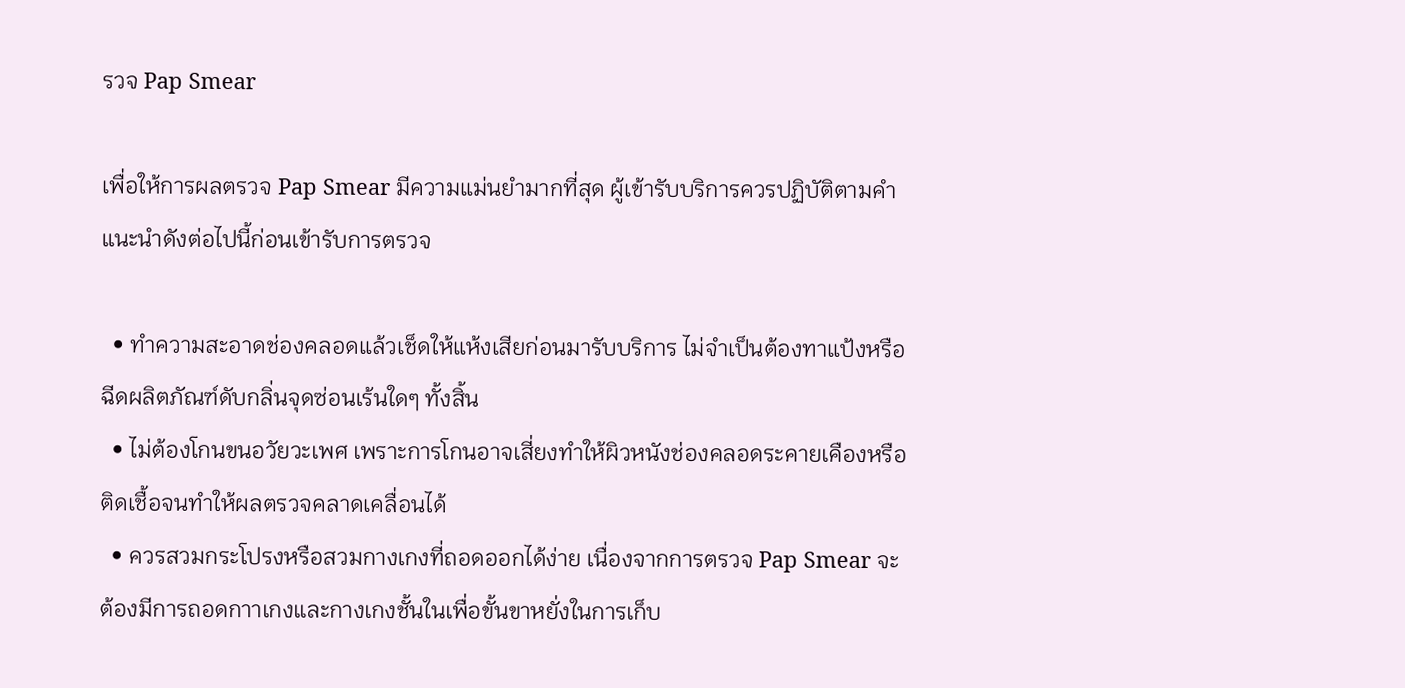รวจ Pap Smear

เพื่อให้การผลตรวจ Pap Smear มีความแม่นยำมากที่สุด ผู้เข้ารับบริการควรปฏิบัติตามคำแนะนำดังต่อไปนี้ก่อนเข้ารับการตรวจ

  • ทำความสะอาดช่องคลอดแล้วเช็ดให้แห้งเสียก่อนมารับบริการ ไม่จำเป็นต้องทาแป้งหรือฉีดผลิตภัณฑ์ดับกลิ่นจุดซ่อนเร้นใดๆ ทั้งสิ้น
  • ไม่ต้องโกนขนอวัยวะเพศ เพราะการโกนอาจเสี่ยงทำให้ผิวหนังช่องคลอดระคายเคืองหรือติดเชื้อจนทำให้ผลตรวจคลาดเคลื่อนได้
  • ควรสวมกระโปรงหรือสวมกางเกงที่ถอดออกได้ง่าย เนื่องจากการตรวจ Pap Smear จะต้องมีการถอดกาาเกงและกางเกงชั้นในเพื่อขั้นขาหยั่งในการเก็บ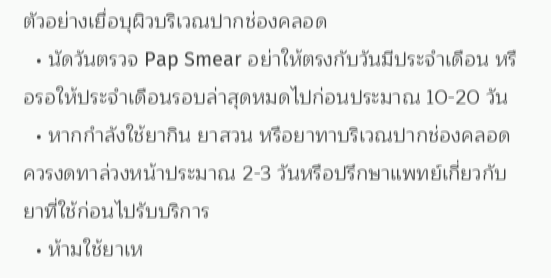ตัวอย่างเยื่อบุผิวบริเวณปากช่องคลอด
  • นัดวันตรวจ Pap Smear อย่าให้ตรงกับวันมีประจำเดือน หรือรอให้ประจำเดือนรอบล่าสุดหมดไปก่อนประมาณ 10-20 วัน
  • หากกำลังใช้ยากิน ยาสวน หรือยาทาบริเวณปากช่องคลอด ควรงดทาล่วงหน้าประมาณ 2-3 วันหรือปรึกษาแพทย์เกี่ยวกับยาที่ใช้ก่อนไปรับบริการ
  • ห้ามใช้ยาเห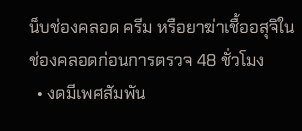น็บช่องคลอด ครีม หรือยาฆ่าเชื้ออสุจิในช่องคลอดก่อนการตรวจ 48 ชั่วโมง
  • งดมีเพศสัมพัน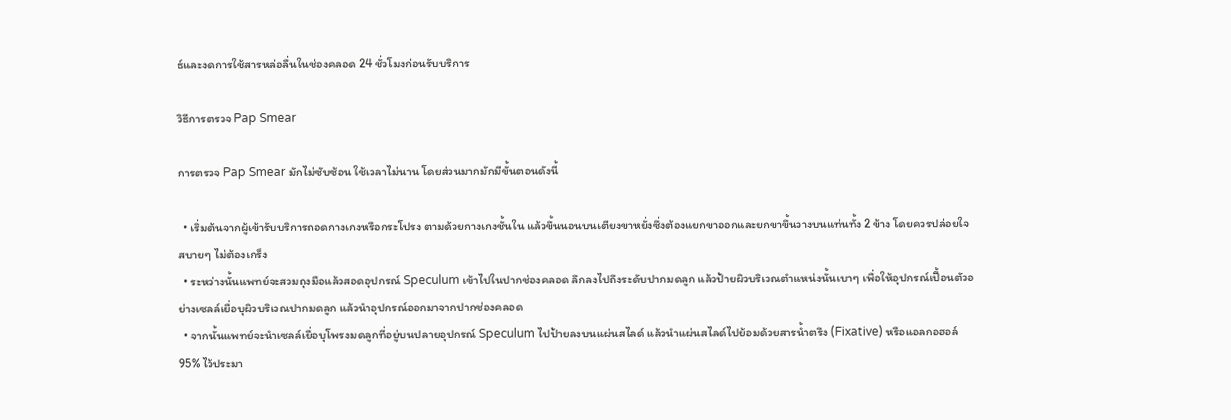ธ์และงดการใช้สารหล่อลื่นในช่องคลอด 24 ชั่วโมงก่อนรับบริการ

วิธีการตรวจ Pap Smear

การตรวจ Pap Smear มักไม่ซับซ้อน ใช้เวลาไม่นาน โดยส่วนมากมักมีขั้นตอนดังนี้

  • เริ่มต้นจากผู้เข้ารับบริการถอดกางเกงหรือกระโปรง ตามด้วยกางเกงชั้นใน แล้วขึ้นนอนบนเตียงขาหยั่งซึ่งต้องแยกขาออกและยกขาขึ้นวางบนแท่นทั้ง 2 ข้าง โดยควรปล่อยใจสบายๆ ไม่ต้องเกร็ง
  • ระหว่างนั้นแพทย์จะสวมถุงมือแล้วสอดอุปกรณ์ Speculum เข้าไปในปากช่องคลอด ลึกลงไปถึงระดับปากมดลูก แล้วป้ายผิวบริเวณตำแหน่งนั้นเบาๆ เพื่อให้อุปกรณ์เปื้อนตัวอย่างเซลล์เยื่อบุผิวบริเวณปากมดลูก แล้วนำอุปกรณ์ออกมาจากปากช่องคลอด
  • จากนั้นแพทย์จะนำเซลล์เยื่อบุโพรงมดลูกที่อยู่บนปลายอุปกรณ์ Speculum ไปป้ายลงบนแผ่นสไลด์ แล้วนำแผ่นสไลด์ไปย้อมด้วยสารน้ำตรึง (Fixative) หรือแอลกอฮอล์ 95% ไว้ประมา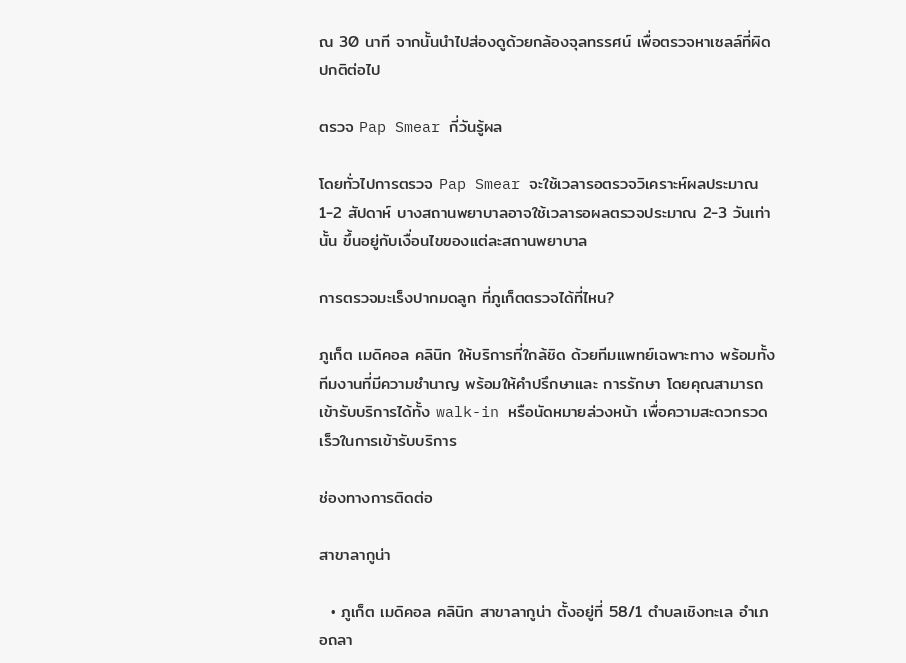ณ 30 นาที จากนั้นนำไปส่องดูด้วยกล้องจุลทรรศน์ เพื่อตรวจหาเซลล์ที่ผิดปกติต่อไป

ตรวจ Pap Smear กี่วันรู้ผล

โดยทั่วไปการตรวจ Pap Smear จะใช้เวลารอตรวจวิเคราะห์ผลประมาณ 1-2 สัปดาห์ บางสถานพยาบาลอาจใช้เวลารอผลตรวจประมาณ 2-3 วันเท่านั้น ขึ้นอยู่กับเงื่อนไขของแต่ละสถานพยาบาล

การตรวจมะเร็งปากมดลูก ที่ภูเก็ตตรวจได้ที่ไหน?

ภูเก็ต เมดิคอล คลินิก ให้บริการที่ใกล้ชิด ด้วยทีมแพทย์เฉพาะทาง พร้อมทั้งทีมงานที่มีความชำนาญ พร้อมให้คำปรึกษาและ การรักษา โดยคุณสามารถเข้ารับบริการได้ทั้ง walk-in หรือนัดหมายล่วงหน้า เพื่อความสะดวกรวดเร็วในการเข้ารับบริการ

ช่องทางการติดต่อ

สาขาลากูน่า

  • ภูเก็ต เมดิคอล คลินิก สาขาลากูน่า ตั้งอยู่ที่ 58/1 ตำบลเชิงทะเล อำเภอถลา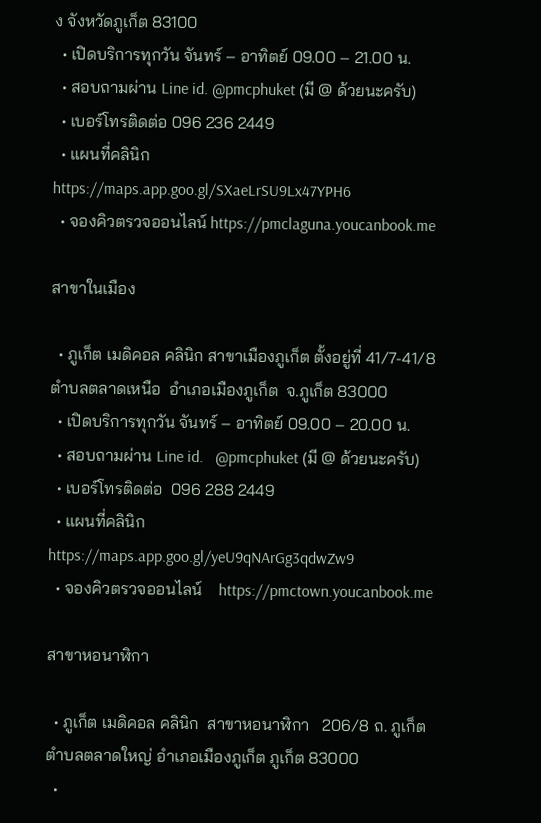ง จังหวัดภูเก็ต 83100
  • เปิดบริการทุกวัน จันทร์ – อาทิตย์ 09.00 – 21.00 น.
  • สอบถามผ่าน Line id. @pmcphuket (มี @ ด้วยนะครับ)
  • เบอร์โทรติดต่อ 096 236 2449
  • แผนที่คลินิก https://maps.app.goo.gl/SXaeLrSU9Lx47YPH6
  • จองคิวตรวจออนไลน์ https://pmclaguna.youcanbook.me

สาขาในเมือง

  • ภูเก็ต เมดิคอล คลินิก สาขาเมืองภูเก็ต ตั้งอยู่ที่ 41/7-41/8  ตำบลตลาดเหนือ  อำเภอเมืองภูเก็ต  จ.ภูเก็ต 83000
  • เปิดบริการทุกวัน จันทร์ – อาทิตย์ 09.00 – 20.00 น.
  • สอบถามผ่าน Line id.   @pmcphuket (มี @ ด้วยนะครับ)
  • เบอร์โทรติดต่อ  096 288 2449
  • แผนที่คลินิก   https://maps.app.goo.gl/yeU9qNArGg3qdwZw9
  • จองคิวตรวจออนไลน์    https://pmctown.youcanbook.me

สาขาหอนาฬิกา

  • ภูเก็ต เมดิคอล คลินิก  สาขาหอนาฬิกา   206/8 ถ. ภูเก็ต ตำบลตลาดใหญ่ อำเภอเมืองภูเก็ต ภูเก็ต 83000
  •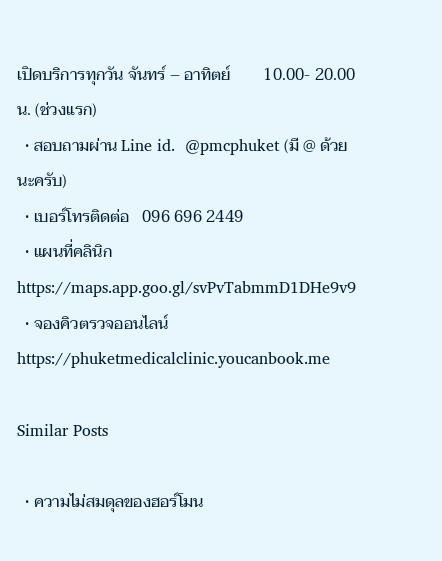เปิดบริการทุกวัน จันทร์ – อาทิตย์        10.00- 20.00น. (ช่วงเเรก)
  • สอบถามผ่าน Line id.  @pmcphuket (มี @ ด้วยนะครับ)
  • เบอร์โทรติดต่อ   096 696 2449
  • แผนที่คลินิก https://maps.app.goo.gl/svPvTabmmD1DHe9v9
  • จองคิวตรวจออนไลน์  https://phuketmedicalclinic.youcanbook.me

Similar Posts

  • ความไม่สมดุลของฮอร์โมน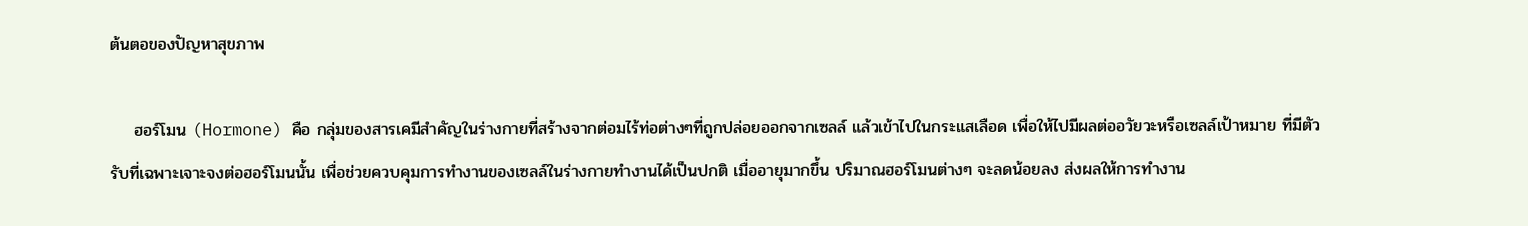ต้นตอของปัญหาสุขภาพ

    ฮอร์โมน (Hormone) คือ กลุ่มของสารเคมีสำคัญในร่างกายที่สร้างจากต่อมไร้ท่อต่างๆที่ถูกปล่อยออกจากเซลล์ แล้วเข้าไปในกระแสเลือด เพื่อให้ไปมีผลต่ออวัยวะหรือเซลล์เป้าหมาย ที่มีตัวรับที่เฉพาะเจาะจงต่อฮอร์โมนนั้น เพื่อช่วยควบคุมการทำงานของเซลล์ในร่างกายทำงานได้เป็นปกติ เมื่ออายุมากขึ้น ปริมาณฮอร์โมนต่างๆ จะลดน้อยลง ส่งผลให้การทำงาน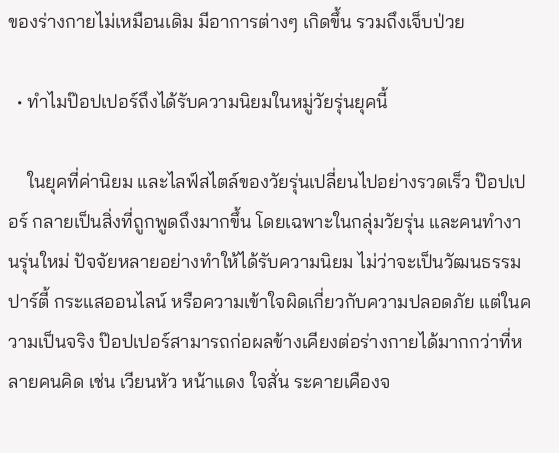ของร่างกายไม่เหมือนเดิม มีอาการต่างๆ เกิดขึ้น รวมถึงเจ็บป่วย

  • ทำไมป๊อปเปอร์ถึงได้รับความนิยมในหมู่วัยรุ่นยุคนี้

    ในยุคที่ค่านิยม และไลฟ์สไตล์ของวัยรุ่นเปลี่ยนไปอย่างรวดเร็ว ป๊อปเปอร์ กลายเป็นสิ่งที่ถูกพูดถึงมากขึ้น โดยเฉพาะในกลุ่มวัยรุ่น และคนทำงานรุ่นใหม่ ปัจจัยหลายอย่างทำให้ได้รับความนิยม ไม่ว่าจะเป็นวัฒนธรรมปาร์ตี้ กระแสออนไลน์ หรือความเข้าใจผิดเกี่ยวกับความปลอดภัย แต่ในความเป็นจริง ป๊อปเปอร์สามารถก่อผลข้างเคียงต่อร่างกายได้มากกว่าที่หลายคนคิด เช่น เวียนหัว หน้าแดง ใจสั่น ระคายเคืองจ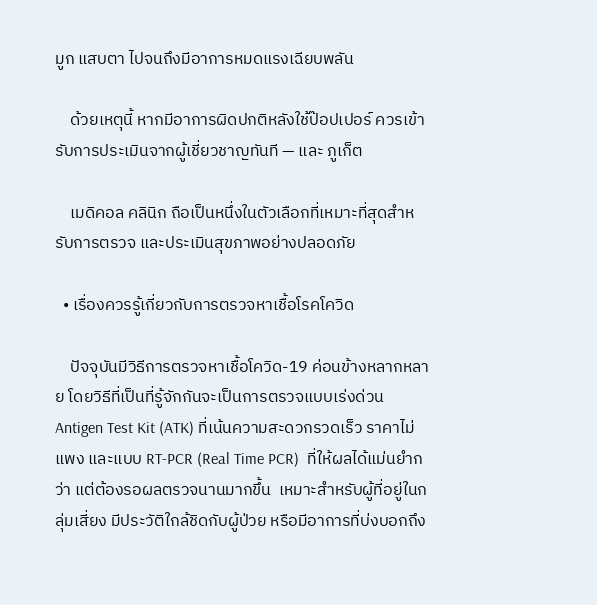มูก แสบตา ไปจนถึงมีอาการหมดแรงเฉียบพลัน

    ด้วยเหตุนี้ หากมีอาการผิดปกติหลังใช้ป๊อปเปอร์ ควรเข้ารับการประเมินจากผู้เชี่ยวชาญทันที — และ ภูเก็ต

    เมดิคอล คลินิก ถือเป็นหนึ่งในตัวเลือกที่เหมาะที่สุดสำหรับการตรวจ และประเมินสุขภาพอย่างปลอดภัย

  • เรื่องควรรู้เกี่ยวกับการตรวจหาเชื้อโรคโควิด

    ปัจจุบันมีวิธีการตรวจหาเชื้อโควิด-19 ค่อนข้างหลากหลาย โดยวิธีที่เป็นที่รู้จักกันจะเป็นการตรวจแบบเร่งด่วน Antigen Test Kit (ATK) ที่เน้นความสะดวกรวดเร็ว ราคาไม่แพง และแบบ RT-PCR (Real Time PCR)  ที่ให้ผลได้แม่นยำกว่า แต่ต้องรอผลตรวจนานมากขึ้น  เหมาะสำหรับผู้ที่อยู่ในกลุ่มเสี่ยง มีประวัติใกล้ชิดกับผู้ป่วย หรือมีอาการที่บ่งบอกถึง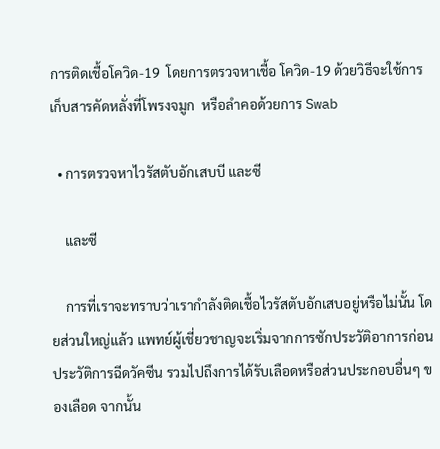การติดเชื้อโควิด-19  โดยการตรวจหาเชื้อ โควิด-19 ด้วยวิธีจะใช้การเก็บสารคัดหลั่งที่โพรงจมูก  หรือลำคอด้วยการ Swab

  • การตรวจหาไวรัสตับอักเสบบี และซี

    และซี

    การที่เราจะทราบว่าเรากำลังติดเชื้อไวรัสตับอักเสบอยู่หรือไม่นั้น โดยส่วนใหญ่แล้ว แพทย์ผู้เชี่ยวชาญจะเริ่มจากการซักประวัติอาการก่อน ประวัติการฉีดวัคซีน รวมไปถึงการได้รับเลือดหรือส่วนประกอบอื่นๆ ของเลือด จากนั้น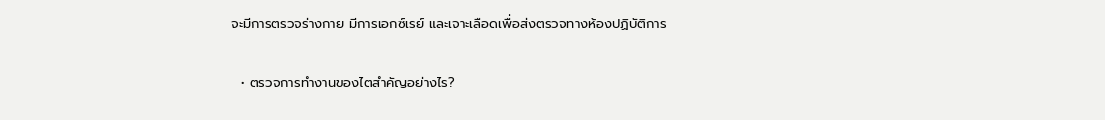จะมีการตรวจร่างกาย มีการเอกซ์เรย์ และเจาะเลือดเพื่อส่งตรวจทางห้องปฏิบัติการ

  • ตรวจการทำงานของไตสำคัญอย่างไร?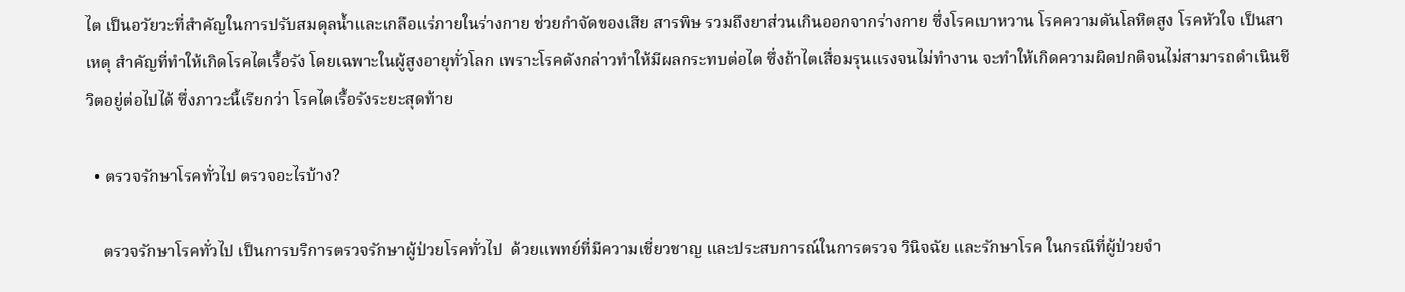ไต เป็นอวัยวะที่สำคัญในการปรับสมดุลน้ำและเกลือแร่ภายในร่างกาย ช่วยกำจัดของเสีย สารพิษ รวมถึงยาส่วนเกินออกจากร่างกาย ซึ่งโรคเบาหวาน โรคความดันโลหิตสูง โรคหัวใจ เป็นสาเหตุ สำคัญที่ทำให้เกิดโรคไตเรื้อรัง โดยเฉพาะในผู้สูงอายุทั่วโลก เพราะโรคดังกล่าวทำให้มีผลกระทบต่อไต ซึ่งถ้าไตเสื่อมรุนแรงจนไม่ทำงาน จะทำให้เกิดความผิดปกติจนไม่สามารถดำเนินชีวิตอยู่ต่อไปได้ ซึ่งภาวะนี้เรียกว่า โรคไตเรื้อรังระยะสุดท้าย

  • ตรวจรักษาโรคทั่วไป ตรวจอะไรบ้าง?

    ตรวจรักษาโรคทั่วไป เป็นการบริการตรวจรักษาผู้ป่วยโรคทั่วไป  ด้วยแพทย์ที่มีความเชี่ยวชาญ และประสบการณ์ในการตรวจ วินิจฉัย และรักษาโรค ในกรณีที่ผู้ป่วยจำ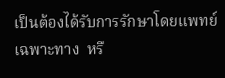เป็นต้องได้รับการรักษาโดยแพทย์เฉพาะทาง  หรื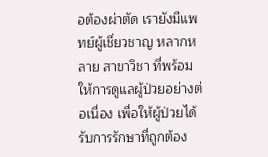อต้องผ่าตัด เรายังมีแพทย์ผู้เชี่ยวชาญ หลากหลาย สาขาวิชา ที่พร้อมให้การดูแลผู้ป่วยอย่างต่อเนื่อง เพื่อให้ผู้ป่วยได้รับการรักษาที่ถูกต้อง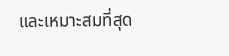และเหมาะสมที่สุด